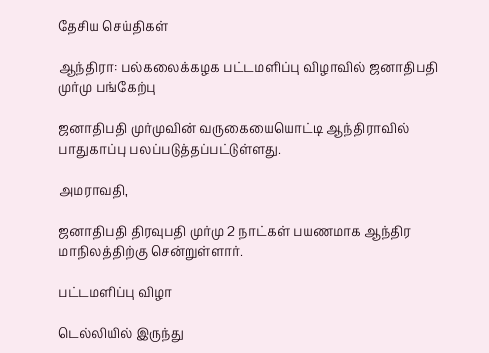தேசிய செய்திகள்

ஆந்திரா: பல்கலைக்கழக பட்டமளிப்பு விழாவில் ஜனாதிபதி முர்மு பங்கேற்பு

ஜனாதிபதி முர்முவின் வருகையையொட்டி ஆந்திராவில் பாதுகாப்பு பலப்படுத்தப்பட்டுள்ளது.

அமராவதி,

ஜனாதிபதி திரவுபதி முர்மு 2 நாட்கள் பயணமாக ஆந்திர மாநிலத்திற்கு சென்றுள்ளார்.

பட்டமளிப்பு விழா

டெல்லியில் இருந்து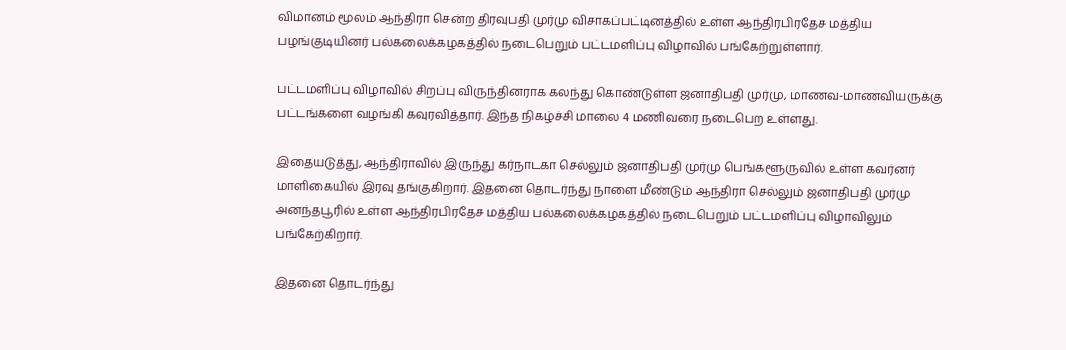விமானம் மூலம் ஆந்திரா சென்ற திரவுபதி முர்மு விசாகப்பட்டினத்தில் உள்ள ஆந்திரபிரதேச மத்திய பழங்குடியினர் பல்கலைக்கழகத்தில் நடைபெறும் பட்டமளிப்பு விழாவில் பங்கேற்றுள்ளார்.

பட்டமளிப்பு விழாவில் சிறப்பு விருந்தினராக கலந்து கொண்டுள்ள ஜனாதிபதி முர்மு, மாணவ-மாணவியருக்கு பட்டங்களை வழங்கி கவுரவித்தார். இந்த நிகழ்ச்சி மாலை 4 மணிவரை நடைபெற உள்ளது.

இதையடுத்து, ஆந்திராவில் இருந்து கர்நாடகா செல்லும் ஜனாதிபதி முர்மு பெங்களூருவில் உள்ள கவர்னர் மாளிகையில் இரவு தங்குகிறார். இதனை தொடர்ந்து நாளை மீண்டும் ஆந்திரா செல்லும் ஜனாதிபதி முர்மு அனந்தபூரில் உள்ள ஆந்திரபிரதேச மத்திய பல்கலைக்கழகத்தில் நடைபெறும் பட்டமளிப்பு விழாவிலும் பங்கேற்கிறார்.

இதனை தொடர்ந்து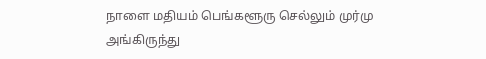நாளை மதியம் பெங்களூரு செல்லும் முர்மு அங்கிருந்து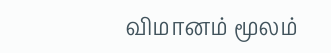விமானம் மூலம்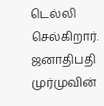டெல்லி செல்கிறார். ஜனாதிபதி முர்முவின்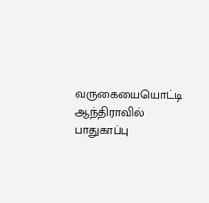வருகையையொட்டி ஆந்திராவில் பாதுகாப்பு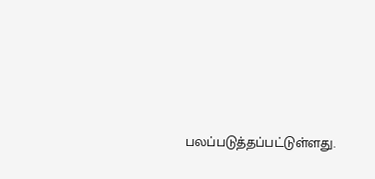பலப்படுத்தப்பட்டுள்ளது.